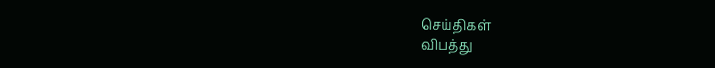செய்திகள்
விபத்து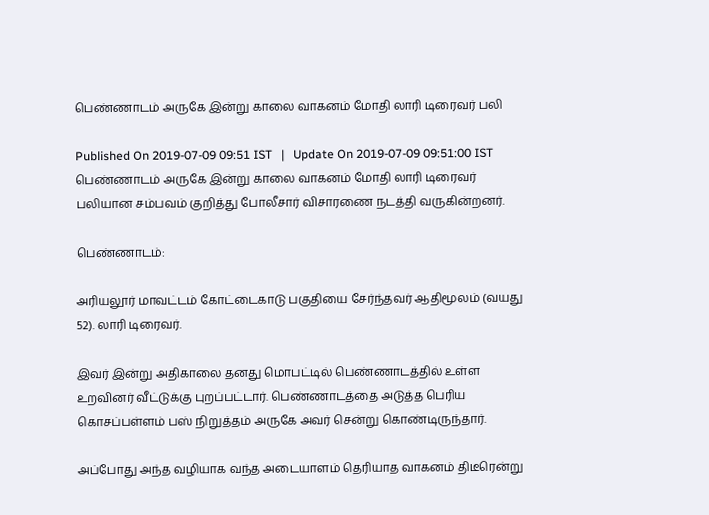பெண்ணாடம் அருகே இன்று காலை வாகனம் மோதி லாரி டிரைவர் பலி

Published On 2019-07-09 09:51 IST   |   Update On 2019-07-09 09:51:00 IST
பெண்ணாடம் அருகே இன்று காலை வாகனம் மோதி லாரி டிரைவர் பலியான சம்பவம் குறித்து போலீசார் விசாரணை நடத்தி வருகின்றனர்.

பெண்ணாடம்:

அரியலூர் மாவட்டம் கோட்டைகாடு பகுதியை சேர்ந்தவர் ஆதிமூலம் (வயது 52). லாரி டிரைவர்.

இவர் இன்று அதிகாலை தனது மொபட்டில் பெண்ணாடத்தில் உள்ள உறவினர் வீட்டுக்கு புறப்பட்டார். பெண்ணாடத்தை அடுத்த பெரிய கொசப்பள்ளம் பஸ் நிறுத்தம் அருகே அவர் சென்று கொண்டிருந்தார்.

அப்போது அந்த வழியாக வந்த அடையாளம் தெரியாத வாகனம் திடீரென்று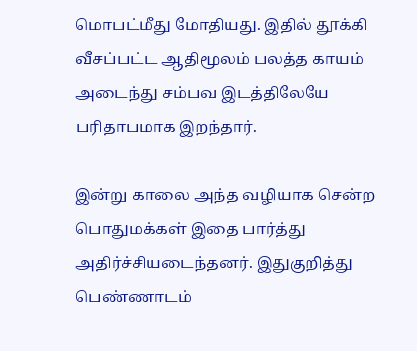மொபட்மீது மோதியது. இதில் தூக்கி வீசப்பட்ட ஆதிமூலம் பலத்த காயம் அடைந்து சம்பவ இடத்திலேயே பரிதாபமாக இறந்தார்.

இன்று காலை அந்த வழியாக சென்ற பொதுமக்கள் இதை பார்த்து அதிர்ச்சியடைந்தனர். இதுகுறித்து பெண்ணாடம்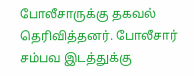போலீசாருக்கு தகவல் தெரிவித்தனர். போலீசார் சம்பவ இடத்துக்கு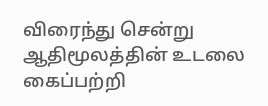விரைந்து சென்று ஆதிமூலத்தின் உடலை கைப்பற்றி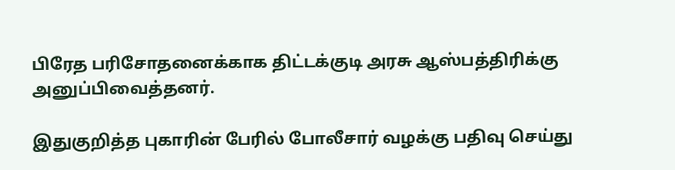பிரேத பரிசோதனைக்காக திட்டக்குடி அரசு ஆஸ்பத்திரிக்கு அனுப்பிவைத்தனர்.

இதுகுறித்த புகாரின் பேரில் போலீசார் வழக்கு பதிவு செய்து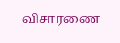விசாரணை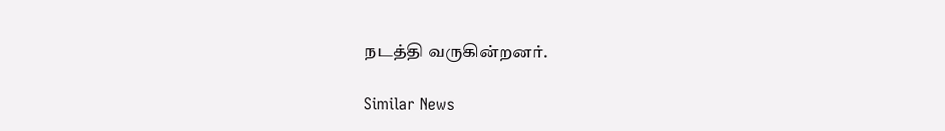நடத்தி வருகின்றனர்.

Similar News